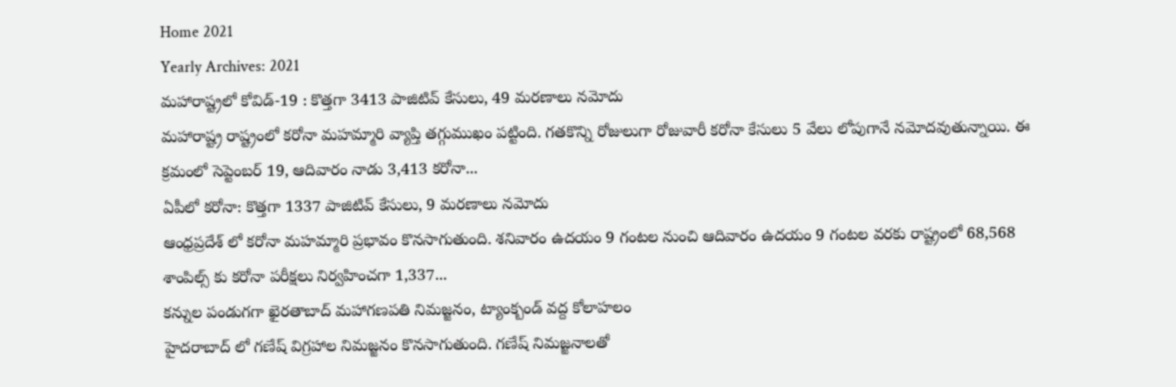Home 2021
Yearly Archives: 2021
మహారాష్ట్రలో కోవిడ్-19 : కొత్తగా 3413 పాజిటివ్ కేసులు, 49 మరణాలు నమోదు
మహారాష్ట్ర రాష్ట్రంలో కరోనా మహమ్మారి వ్యాప్తి తగ్గుముఖం పట్టింది. గతకొన్ని రోజులుగా రోజువారీ కరోనా కేసులు 5 వేలు లోపుగానే నమోదవుతున్నాయి. ఈ క్రమంలో సెప్టెంబర్ 19, ఆదివారం నాడు 3,413 కరోనా...
ఏపీలో కరోనా: కొత్తగా 1337 పాజిటివ్ కేసులు, 9 మరణాలు నమోదు
ఆంధ్రప్రదేశ్ లో కరోనా మహమ్మారి ప్రభావం కొనసాగుతుంది. శనివారం ఉదయం 9 గంటల నుంచి ఆదివారం ఉదయం 9 గంటల వరకు రాష్ట్రంలో 68,568 శాంపిల్స్ కు కరోనా పరీక్షలు నిర్వహించగా 1,337...
కన్నుల పండుగగా ఖైరతాబాద్ మహాగణపతి నిమజ్జనం, ట్యాంక్బండ్ వద్ద కోలాహలం
హైదరాబాద్ లో గణేష్ విగ్రహాల నిమజ్జనం కొనసాగుతుంది. గణేష్ నిమజ్జనాలతో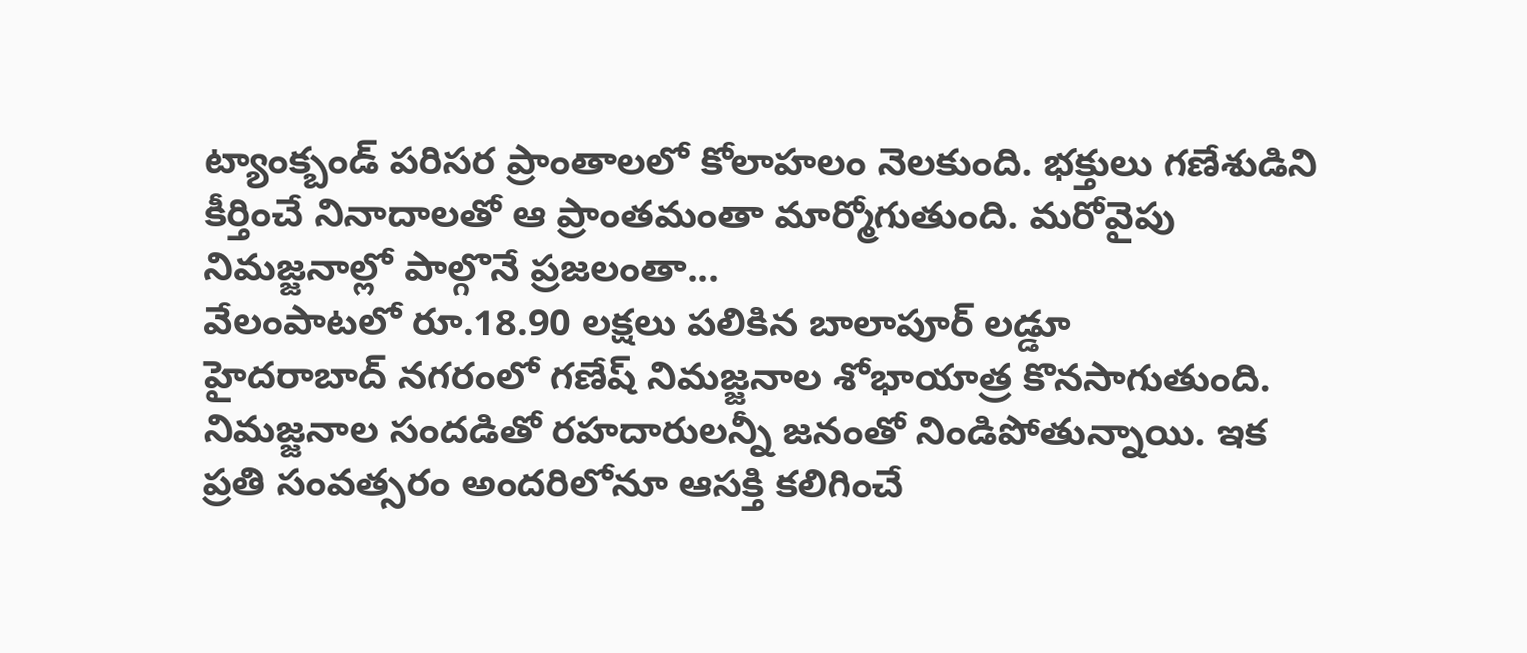ట్యాంక్బండ్ పరిసర ప్రాంతాలలో కోలాహలం నెలకుంది. భక్తులు గణేశుడిని కీర్తించే నినాదాలతో ఆ ప్రాంతమంతా మార్మోగుతుంది. మరోవైపు నిమజ్జనాల్లో పాల్గొనే ప్రజలంతా...
వేలంపాటలో రూ.18.90 లక్షలు పలికిన బాలాపూర్ లడ్డూ
హైదరాబాద్ నగరంలో గణేష్ నిమజ్జనాల శోభాయాత్ర కొనసాగుతుంది. నిమజ్జనాల సందడితో రహదారులన్నీ జనంతో నిండిపోతున్నాయి. ఇక ప్రతి సంవత్సరం అందరిలోనూ ఆసక్తి కలిగించే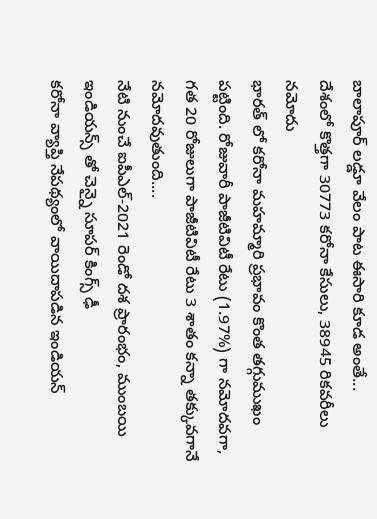బాలాపూర్ లడ్డూ వేలం పాట ఈసారి కూడ అంతే...
దేశంలో కొత్తగా 30773 కరోనా కేసులు, 38945 రికవరీలు నమోదు
భారత్ లో కరోనా మహమ్మారి ప్రభావం కొంత తగ్గుముఖం పట్టింది. రోజువారీ పాజీటివిటీ రేటు (1.97%) గా నమోదవగా, గత 20 రోజులుగా పాజీటివిటీ రేటు 3 శాతం కన్నా తక్కువగానే నమోదవుతుంది....
నేటి నుంచే ఐపీఎల్-2021 రెండో దశ ప్రారంభం, ముంబయి ఇండియన్స్ తో చెన్నై సూపర్ కింగ్స్ ఢీ
కరోనా వ్యాప్తి నేపథ్యంలో వాయిదాపడిన ఇండియన్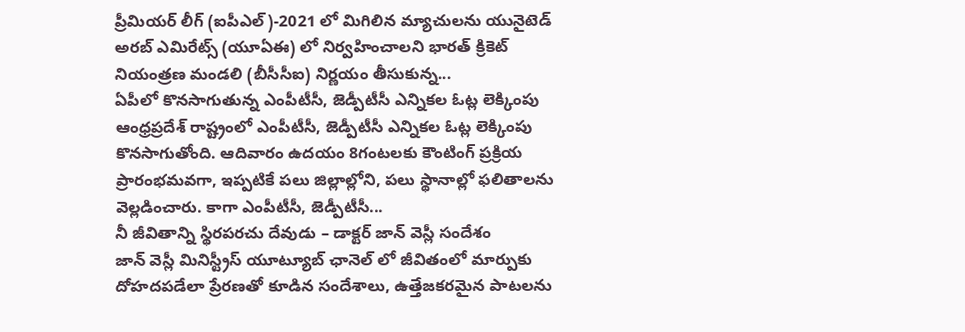ప్రీమియర్ లీగ్ (ఐపీఎల్)-2021 లో మిగిలిన మ్యాచులను యునైటెడ్ అరబ్ ఎమిరేట్స్ (యూఏఈ) లో నిర్వహించాలని భారత్ క్రికెట్ నియంత్రణ మండలి (బీసీసీఐ) నిర్ణయం తీసుకున్న...
ఏపీలో కొనసాగుతున్న ఎంపీటీసీ, జెడ్పీటీసీ ఎన్నికల ఓట్ల లెక్కింపు
ఆంధ్రప్రదేశ్ రాష్ట్రంలో ఎంపీటీసీ, జెడ్పీటీసీ ఎన్నికల ఓట్ల లెక్కింపు కొనసాగుతోంది. ఆదివారం ఉదయం 8గంటలకు కౌంటింగ్ ప్రక్రియ ప్రారంభమవగా, ఇప్పటికే పలు జిల్లాల్లోని, పలు స్థానాల్లో ఫలితాలను వెల్లడించారు. కాగా ఎంపీటీసీ, జెడ్పీటీసీ...
నీ జీవితాన్ని స్థిరపరచు దేవుడు – డాక్టర్ జాన్ వెస్లీ సందేశం
జాన్ వెస్లీ మినిస్ట్రీస్ యూట్యూబ్ ఛానెల్ లో జీవితంలో మార్పుకు దోహదపడేలా ప్రేరణతో కూడిన సందేశాలు, ఉత్తేజకరమైన పాటలను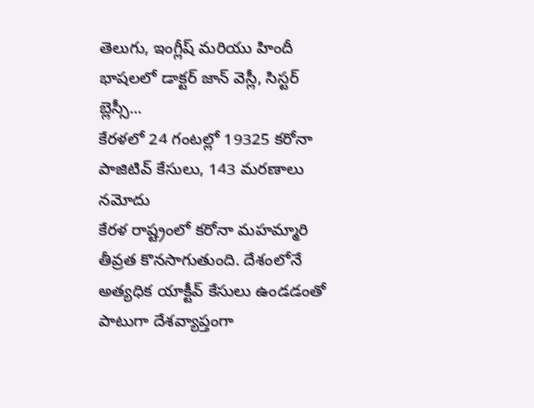తెలుగు, ఇంగ్లీష్ మరియు హిందీ భాషలలో డాక్టర్ జాన్ వెస్లీ, సిస్టర్ బ్లెస్సీ...
కేరళలో 24 గంటల్లో 19325 కరోనా పాజిటివ్ కేసులు, 143 మరణాలు నమోదు
కేరళ రాష్ట్రంలో కరోనా మహమ్మారి తీవ్రత కొనసాగుతుంది. దేశంలోనే అత్యధిక యాక్టీవ్ కేసులు ఉండడంతో పాటుగా దేశవ్యాప్తంగా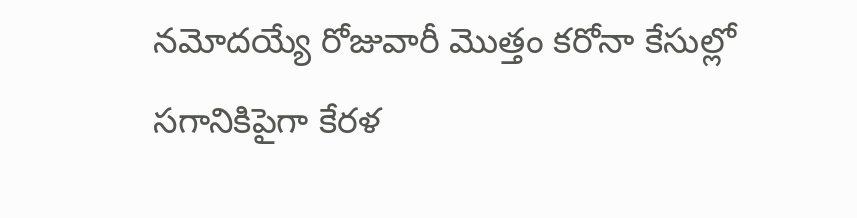నమోదయ్యే రోజువారీ మొత్తం కరోనా కేసుల్లో సగానికిపైగా కేరళ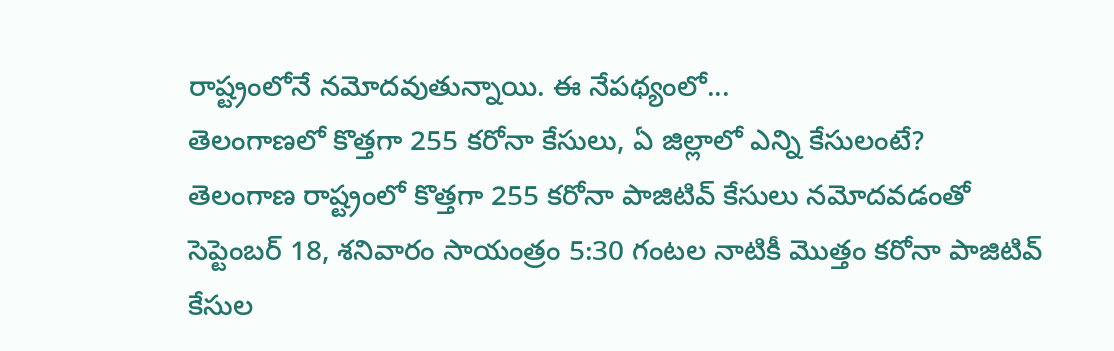రాష్ట్రంలోనే నమోదవుతున్నాయి. ఈ నేపథ్యంలో...
తెలంగాణలో కొత్తగా 255 కరోనా కేసులు, ఏ జిల్లాలో ఎన్ని కేసులంటే?
తెలంగాణ రాష్ట్రంలో కొత్తగా 255 కరోనా పాజిటివ్ కేసులు నమోదవడంతో సెప్టెంబర్ 18, శనివారం సాయంత్రం 5:30 గంటల నాటికీ మొత్తం కరోనా పాజిటివ్ కేసుల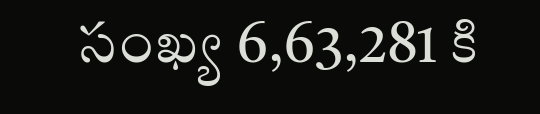సంఖ్య 6,63,281 కి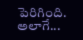పెరిగింది. అలాగే...